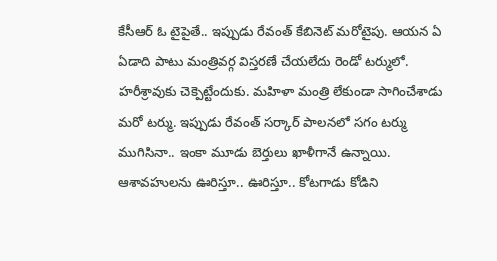కేసీఆర్ ఓ టైపైతే.. ఇప్పుడు రేవంత్ కేబినెట్ మరోటైపు. ఆయన ఏ ఏడాది పాటు మంత్రివర్గ విస్తరణే చేయలేదు రెండో టర్ములో. హరీశ్రావుకు చెక్పెట్టేందుకు. మహిళా మంత్రి లేకుండా సాగించేశాడు మరో టర్ము. ఇప్పుడు రేవంత్ సర్కార్ పాలనలో సగం టర్ము ముగిసినా.. ఇంకా మూడు బెర్తులు ఖాళీగానే ఉన్నాయి. ఆశావహులను ఊరిస్తూ.. ఊరిస్తూ.. కోటగాడు కోడిని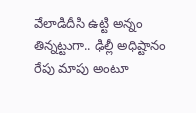వేలాడిదీసి ఉట్టి అన్నం తిన్నట్టుగా.. ఢిల్లీ అధిష్టానం రేపు మాపు అంటూ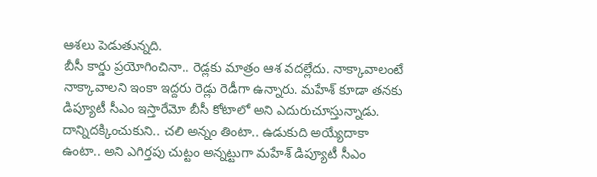ఆశలు పెడుతున్నది.
బీసీ కార్డు ప్రయోగించినా.. రెడ్లకు మాత్రం ఆశ వదల్లేదు. నాక్కావాలంటే నాక్కావాలని ఇంకా ఇద్దరు రెడ్లు రెడీగా ఉన్నారు. మహేశ్ కూడా తనకు డిప్యూటీ సీఎం ఇస్తారేమో బీసీ కోటాలో అని ఎదురుచూస్తున్నాడు. దాన్నిదక్కించుకుని.. చలి అన్నం తింటా.. ఉడుకుది అయ్యేదాకా ఉంటా.. అని ఎగిర్తపు చుట్టం అన్నట్టుగా మహేశ్ డిప్యూటీ సీఎం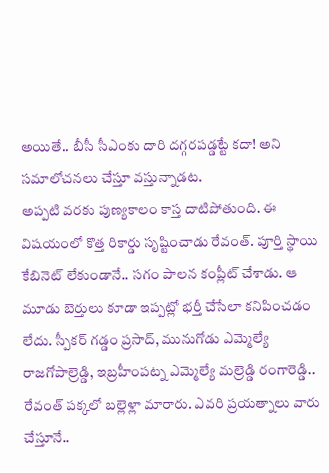అయితే.. బీసీ సీఎంకు దారి దగ్గరపడ్డట్టే కదా! అని సమాలోచనలు చేస్తూ వస్తున్నాడట.
అప్పటి వరకు పుణ్యకాలం కాస్త దాటిపోతుంది. ఈ విషయంలో కొత్త రికార్డు సృష్టించాడు రేవంత్. పూర్తి స్థాయి కేబినెట్ లేకుండానే.. సగం పాలన కంప్లీట్ చేశాడు. ఆ మూడు బెర్తులు కూడా ఇప్పట్లో భర్తీ చేసేలా కనిపించడం లేదు. స్పీకర్ గడ్డం ప్రసాద్, మునుగోడు ఎమ్మెల్యే రాజగోపాల్రెడ్డి, ఇబ్రహీంపట్న ఎమ్మెల్యే మల్రెడ్డి రంగారెడ్డి.. రేవంత్ పక్కలో బల్లెళ్లా మారారు. ఎవరి ప్రయత్నాలు వారు చేస్తూనే..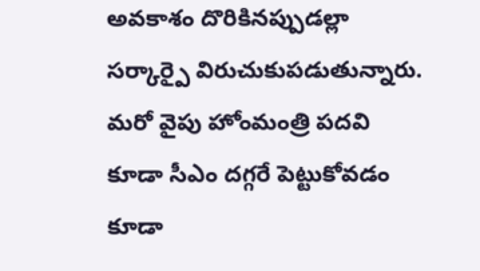అవకాశం దొరికినప్పుడల్లా సర్కార్పై విరుచుకుపడుతున్నారు.
మరో వైపు హోంమంత్రి పదవి కూడా సీఎం దగ్గరే పెట్టుకోవడం కూడా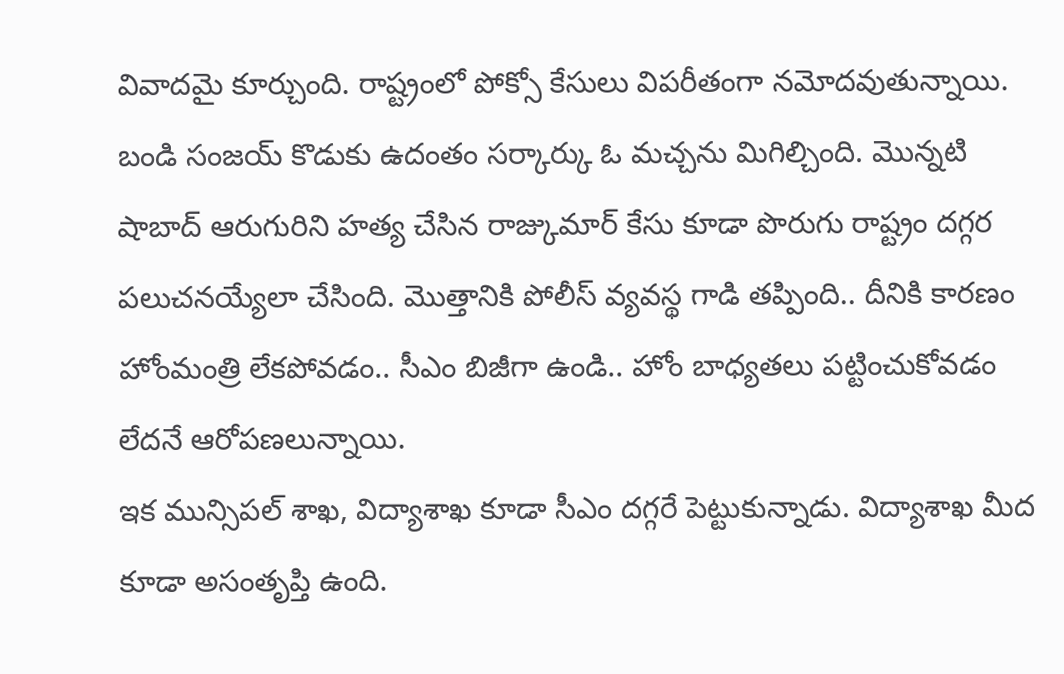వివాదమై కూర్చుంది. రాష్ట్రంలో పోక్సో కేసులు విపరీతంగా నమోదవుతున్నాయి. బండి సంజయ్ కొడుకు ఉదంతం సర్కార్కు ఓ మచ్చను మిగిల్చింది. మొన్నటి షాబాద్ ఆరుగురిని హత్య చేసిన రాజ్కుమార్ కేసు కూడా పొరుగు రాష్ట్రం దగ్గర పలుచనయ్యేలా చేసింది. మొత్తానికి పోలీస్ వ్యవస్థ గాడి తప్పింది.. దీనికి కారణం హోంమంత్రి లేకపోవడం.. సీఎం బిజీగా ఉండి.. హోం బాధ్యతలు పట్టించుకోవడం లేదనే ఆరోపణలున్నాయి.
ఇక మున్సిపల్ శాఖ, విద్యాశాఖ కూడా సీఎం దగ్గరే పెట్టుకున్నాడు. విద్యాశాఖ మీద కూడా అసంతృప్తి ఉంది.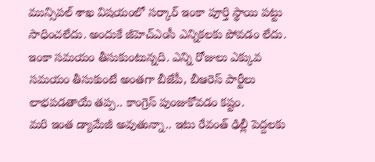మున్సిపల్ శాఖ విషయంలో సర్కార్ ఇంకా పూర్తి స్థాయి పట్టు సాధించలేదు. అందుకే జీహెచ్ఎంసీ ఎన్నికలకు పోవడం లేదు. ఇంకా సమయం తీసుకుంటున్నది. ఎన్ని రోజులు ఎక్కువ సమయం తీసుకుంటే అంతగా బీజేపీ, బీఆరెస్ పార్టీలు లాభపడతాయే తప్ప.. కాంగ్రెస్ పుంజుకోవడం కష్టం.
మరి ఇంత డ్యామేజీ అవుతున్నా.. ఇటు రేవంత్ ఢిల్లీ పెద్దలకు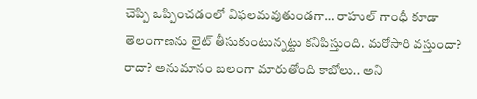చెప్పి ఒప్పించడంలో విఫలమవుతుండగా… రాహుల్ గాంధీ కూడా తెలంగాణను లైట్ తీసుకుంటున్నట్టు కనిపిస్తుంది. మరోసారి వస్తుందా? రాదా? అనుమానం బలంగా మారుతోంది కాబోలు.. అని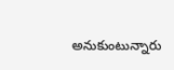అనుకుంటున్నారు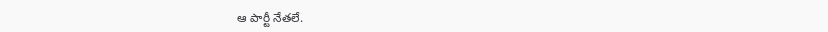ఆ పార్టీ నేతలే.